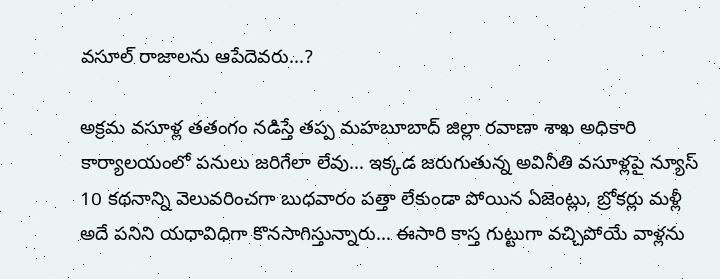వసూల్ రాజాలను ఆపేదెవరు…?

అక్రమ వసూళ్ల తతంగం నడిస్తే తప్ప మహబూబాద్ జిల్లా రవాణా శాఖ అధికారి కార్యాలయంలో పనులు జరిగేలా లేవు… ఇక్కడ జరుగుతున్న అవినీతి వసూళ్లపై న్యూస్ 10 కథనాన్ని వెలువరించగా బుధవారం పత్తా లేకుండా పోయిన ఏజెంట్లు, బ్రోకర్లు మళ్లీ అదే పనిని యధావిధిగా కొనసాగిస్తున్నారు… ఈసారి కాస్త గుట్టుగా వచ్చిపోయే వాళ్లను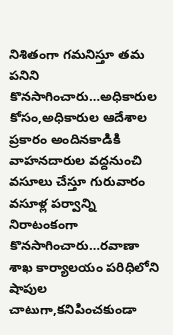నిశితంగా గమనిస్తూ తమ పనిని కొనసాగించారు…అధికారుల కోసం,అధికారుల ఆదేశాల ప్రకారం అందినకాడికి వాహనదారుల వద్దనుంచి వసూలు చేస్తూ గురువారం వసూళ్ల పర్వాన్ని నిరాటంకంగా కొనసాగించారు…రవాణా శాఖ కార్యాలయం పరిధిలోని షాపుల చాటుగా,కనిపించకుండా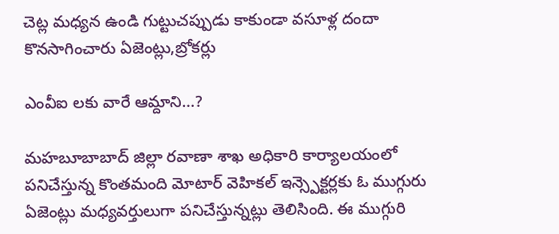చెట్ల మధ్యన ఉండి గుట్టుచప్పుడు కాకుండా వసూళ్ల దందా కొనసాగించారు ఏజెంట్లు,బ్రోకర్లు

ఎంవీఐ లకు వారే ఆమ్దాని…?

మహబూబాబాద్ జిల్లా రవాణా శాఖ అధికారి కార్యాలయంలో పనిచేస్తున్న కొంతమంది మోటార్ వెహికల్ ఇన్స్పెక్టర్లకు ఓ ముగ్గురు ఏజెంట్లు మధ్యవర్తులుగా పనిచేస్తున్నట్లు తెలిసింది. ఈ ముగ్గురి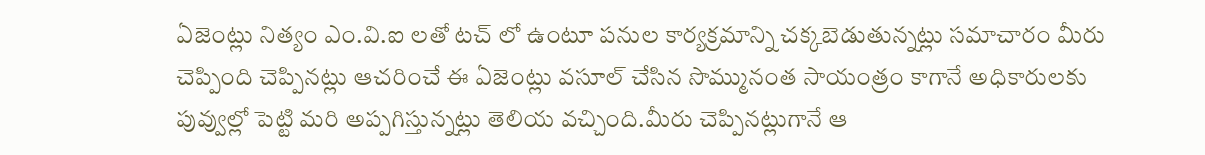ఏజెంట్లు నిత్యం ఎం.వి.ఐ లతో టచ్ లో ఉంటూ పనుల కార్యక్రమాన్ని చక్కబెడుతున్నట్లు సమాచారం మీరు చెప్పింది చెప్పినట్లు ఆచరించే ఈ ఏజెంట్లు వసూల్ చేసిన సొమ్మునంత సాయంత్రం కాగానే అధికారులకు పువ్వుల్లో పెట్టి మరి అప్పగిస్తున్నట్లు తెలియ వచ్చింది.మీరు చెప్పినట్లుగానే ఆ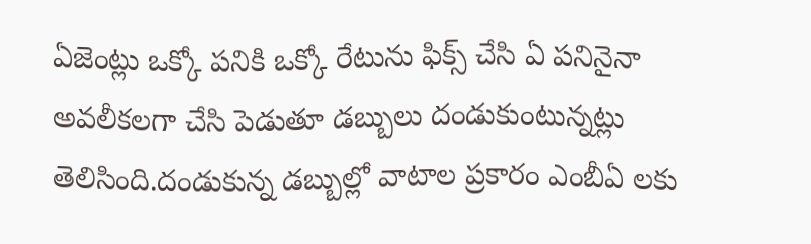ఏజెంట్లు ఒక్కో పనికి ఒక్కో రేటును ఫిక్స్ చేసి ఏ పనినైనా అవలీకలగా చేసి పెడుతూ డబ్బులు దండుకుంటున్నట్లు తెలిసింది.దండుకున్న డబ్బుల్లో వాటాల ప్రకారం ఎంబీఏ లకు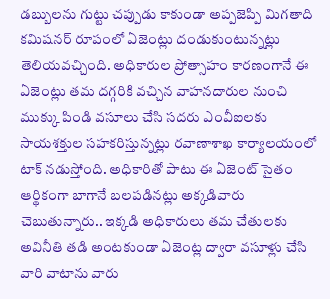డబ్బులను గుట్టు చప్పుడు కాకుండా అప్పజెప్పి మిగతాది కమిషనర్ రూపంలో ఏజెంట్లు దండుకుంటున్నట్లు తెలియవచ్చింది. అధికారుల ప్రోత్సాహం కారణంగానే ఈ ఏజెంట్లు తమ దగ్గరికి వచ్చిన వాహనదారుల నుంచి ముక్కు పిండి వసూలు చేసి సదరు ఎంవీఐలకు సాయశక్తుల సహకరిస్తున్నట్లు రవాణాశాఖ కార్యాలయంలో టాక్ నడుస్తోంది. అధికారితో పాటు ఈ ఏజెంట్ సైతం ఆర్థికంగా బాగానే బలపడినట్లు అక్కడివారు చెబుతున్నారు.. ఇక్కడి అధికారులు తమ చేతులకు అవినీతి తడి అంటకుండా ఏజెంట్ల ద్వారా వసూళ్లు చేసి వారి వాటాను వారు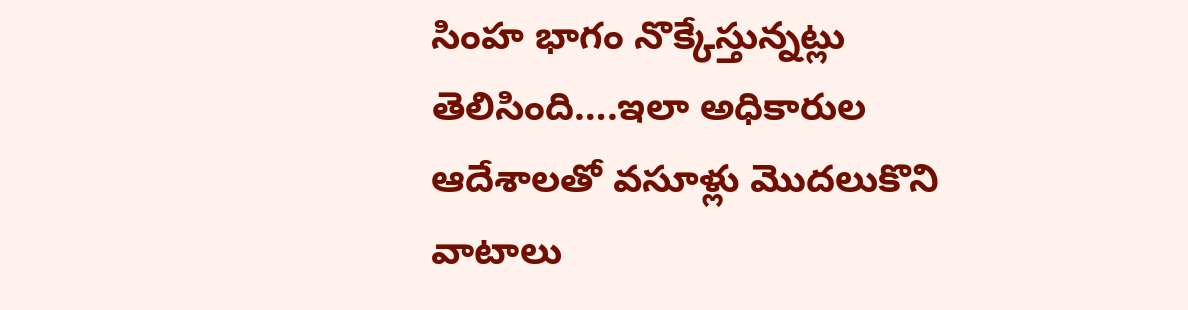సింహ భాగం నొక్కేస్తున్నట్లు తెలిసింది….ఇలా అధికారుల ఆదేశాలతో వసూళ్లు మొదలుకొని వాటాలు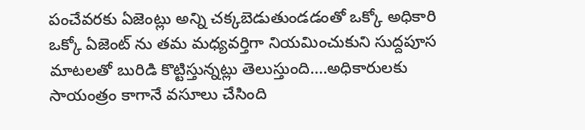పంచేవరకు ఏజెంట్లు అన్ని చక్కబెడుతుండడంతో ఒక్కో అధికారి ఒక్కో ఏజెంట్ ను తమ మధ్యవర్తిగా నియమించుకుని సుద్దపూస మాటలతో బురిడి కొట్టిస్తున్నట్లు తెలుస్తుంది….అధికారులకు సాయంత్రం కాగానే వసూలు చేసింది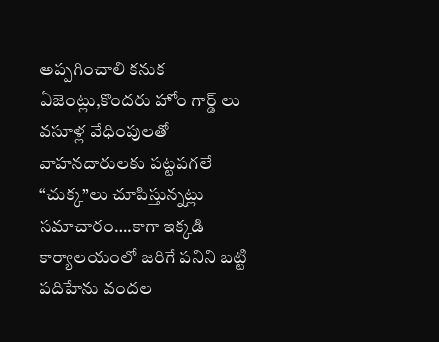అప్పగించాలి కనుక ఏజెంట్లు,కొందరు హోం గార్డ్ లు వసూళ్ల వేధింపులతో వాహనదారులకు పట్టపగలే “చుక్క”లు చూపిస్తున్నట్లు సమాచారం….కాగా ఇక్కడి కార్యాలయంలో జరిగే పనిని బట్టి పదిహేను వందల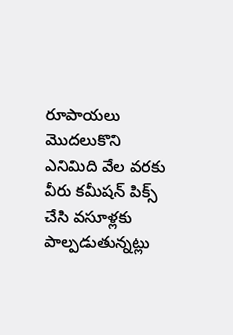రూపాయలు మొదలుకొని ఎనిమిది వేల వరకు వీరు కమీషన్ పిక్స్ చేసి వసూళ్లకు పాల్పడుతున్నట్లు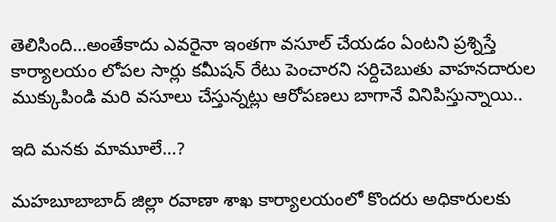తెలిసింది…అంతేకాదు ఎవరైనా ఇంతగా వసూల్ చేయడం ఏంటని ప్రశ్నిస్తే కార్యాలయం లోపల సార్లు కమీషన్ రేటు పెంచారని సర్దిచెబుతు వాహనదారుల ముక్కుపిండి మరి వసూలు చేస్తున్నట్లు ఆరోపణలు బాగానే వినిపిస్తున్నాయి..

ఇది మనకు మామూలే…?

మహబూబాబాద్ జిల్లా రవాణా శాఖ కార్యాలయంలో కొందరు అధికారులకు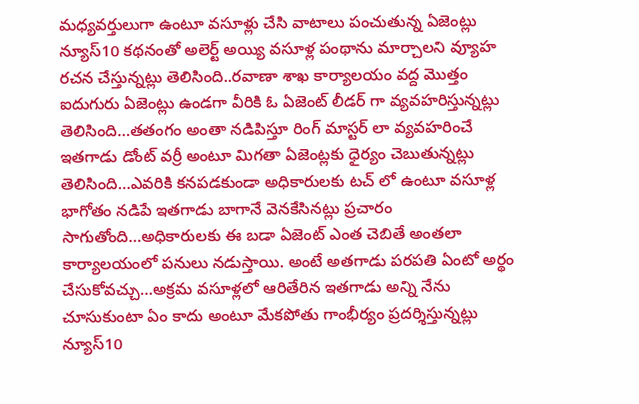మధ్యవర్తులుగా ఉంటూ వసూళ్లు చేసి వాటాలు పంచుతున్న ఏజెంట్లు న్యూస్10 కథనంతో అలెర్ట్ అయ్యి వసూళ్ల పంథాను మార్చాలని వ్యూహ రచన చేస్తున్నట్లు తెలిసింది..రవాణా శాఖ కార్యాలయం వద్ద మొత్తం ఐదుగురు ఏజెంట్లు ఉండగా వీరికి ఓ ఏజెంట్ లీడర్ గా వ్యవహరిస్తున్నట్లు తెలిసింది…తతంగం అంతా నడిపిస్తూ రింగ్ మాస్టర్ లా వ్యవహరించే ఇతగాడు డోంట్ వర్రీ అంటూ మిగతా ఏజెంట్లకు ధైర్యం చెబుతున్నట్లు తెలిసింది…ఎవరికి కనపడకుండా అధికారులకు టచ్ లో ఉంటూ వసూళ్ల భాగోతం నడిపే ఇతగాడు బాగానే వెనకేసినట్లు ప్రచారం సాగుతోంది…అధికారులకు ఈ బడా ఏజెంట్ ఎంత చెబితే అంతలా కార్యాలయంలో పనులు నడుస్తాయి. అంటే అతగాడు పరపతి ఏంటో అర్థం చేసుకోవచ్చు…అక్రమ వసూళ్లలో ఆరితేరిన ఇతగాడు అన్ని నేను చూసుకుంటా ఏం కాదు అంటూ మేకపోతు గాంభీర్యం ప్రదర్శిస్తున్నట్లు న్యూస్10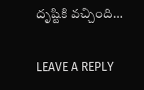దృష్టికి వచ్చింది…

LEAVE A REPLY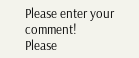Please enter your comment!
Please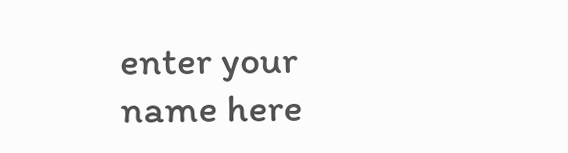enter your name here